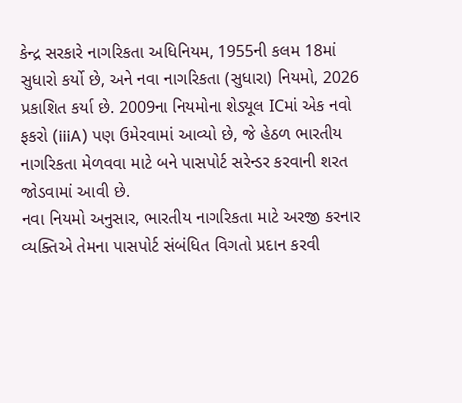કેન્દ્ર સરકારે નાગરિકતા અધિનિયમ, 1955ની કલમ 18માં સુધારો કર્યો છે, અને નવા નાગરિકતા (સુધારા) નિયમો, 2026 પ્રકાશિત કર્યા છે. 2009ના નિયમોના શેડ્યૂલ ICમાં એક નવો ફકરો (iiiA) પણ ઉમેરવામાં આવ્યો છે, જે હેઠળ ભારતીય નાગરિકતા મેળવવા માટે બને પાસપોર્ટ સરેન્ડર કરવાની શરત જોડવામાં આવી છે.
નવા નિયમો અનુસાર, ભારતીય નાગરિકતા માટે અરજી કરનાર વ્યક્તિએ તેમના પાસપોર્ટ સંબંધિત વિગતો પ્રદાન કરવી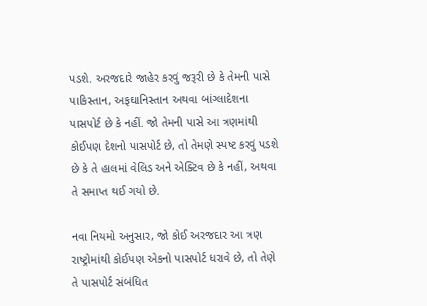પડશે. અરજદારે જાહેર કરવું જરૂરી છે કે તેમની પાસે પાકિસ્તાન, અફઘાનિસ્તાન અથવા બાંગ્લાદેશના પાસપોર્ટ છે કે નહીં. જો તેમની પાસે આ ત્રણમાંથી કોઈપણ દેશનો પાસપોર્ટ છે, તો તેમણે સ્પષ્ટ કરવું પડશે છે કે તે હાલમાં વેલિડ અને એક્ટિવ છે કે નહીં, અથવા તે સમાપ્ત થઈ ગયો છે.

નવા નિયમો અનુસાર, જો કોઈ અરજદાર આ ત્રણ રાષ્ટ્રોમાંથી કોઈપણ એકનો પાસપોર્ટ ધરાવે છે, તો તેણે તે પાસપોર્ટ સંબંધિત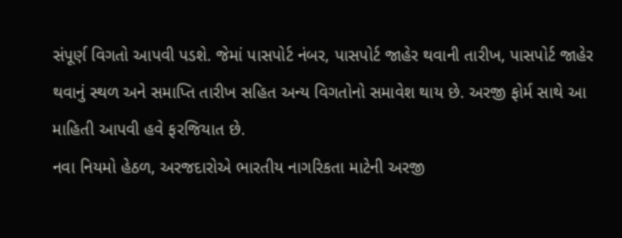સંપૂર્ણ વિગતો આપવી પડશે. જેમાં પાસપોર્ટ નંબર, પાસપોર્ટ જાહેર થવાની તારીખ, પાસપોર્ટ જાહેર થવાનું સ્થળ અને સમાપ્તિ તારીખ સહિત અન્ય વિગતોનો સમાવેશ થાય છે. અરજી ફોર્મ સાથે આ માહિતી આપવી હવે ફરજિયાત છે.
નવા નિયમો હેઠળ, અરજદારોએ ભારતીય નાગરિકતા માટેની અરજી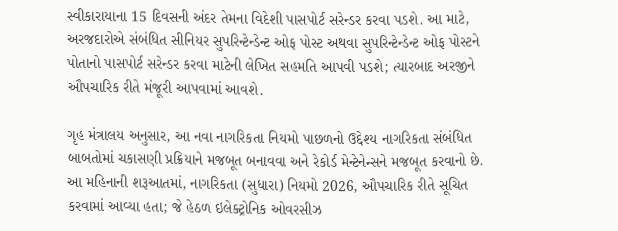સ્વીકારાયાના 15 દિવસની અંદર તેમના વિદેશી પાસપોર્ટ સરેન્ડર કરવા પડશે. આ માટે, અરજદારોએ સંબંધિત સીનિયર સુપરિન્ટેન્ડેન્ટ ઓફ પોસ્ટ અથવા સુપરિન્ટેન્ડેન્ટ ઓફ પોસ્ટને પોતાનો પાસપોર્ટ સરેન્ડર કરવા માટેની લેખિત સહમતિ આપવી પડશે; ત્યારબાદ અરજીને ઔપચારિક રીતે મંજૂરી આપવામાં આવશે.

ગૃહ મંત્રાલય અનુસાર, આ નવા નાગરિકતા નિયમો પાછળનો ઉદ્દેશ્ય નાગરિકતા સંબંધિત બાબતોમાં ચકાસણી પ્રક્રિયાને મજબૂત બનાવવા અને રેકોર્ડ મેન્ટેનેન્સને મજબૂત કરવાનો છે. આ મહિનાની શરૂઆતમાં, નાગરિકતા (સુધારા) નિયમો 2026, ઔપચારિક રીતે સૂચિત કરવામાં આવ્યા હતા; જે હેઠળ ઇલેક્ટ્રોનિક ઓવરસીઝ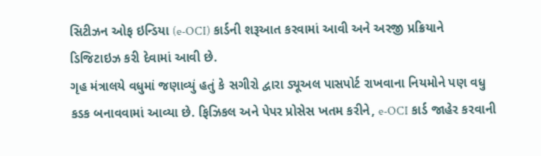સિટીઝન ઓફ ઇન્ડિયા (e-OCI) કાર્ડની શરૂઆત કરવામાં આવી અને અરજી પ્રક્રિયાને ડિજિટાઇઝ કરી દેવામાં આવી છે.
ગૃહ મંત્રાલયે વધુમાં જણાવ્યું હતું કે સગીરો દ્વારા ડ્યૂઅલ પાસપોર્ટ રાખવાના નિયમોને પણ વધુ કડક બનાવવામાં આવ્યા છે. ફિઝિકલ અને પેપર પ્રોસેસ ખતમ કરીને, e-OCI કાર્ડ જાહેર કરવાની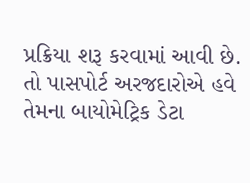પ્રક્રિયા શરૂ કરવામાં આવી છે. તો પાસપોર્ટ અરજદારોએ હવે તેમના બાયોમેટ્રિક ડેટા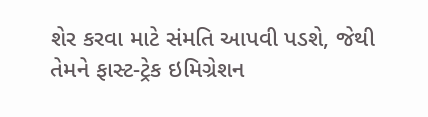શેર કરવા માટે સંમતિ આપવી પડશે, જેથી તેમને ફાસ્ટ-ટ્રેક ઇમિગ્રેશન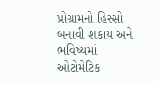પ્રોગ્રામનો હિસ્સો બનાવી શકાય અને ભવિષ્યમાં ઓટોમેટિક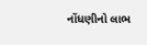નોંધણીનો લાભ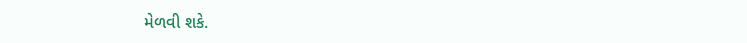મેળવી શકે.